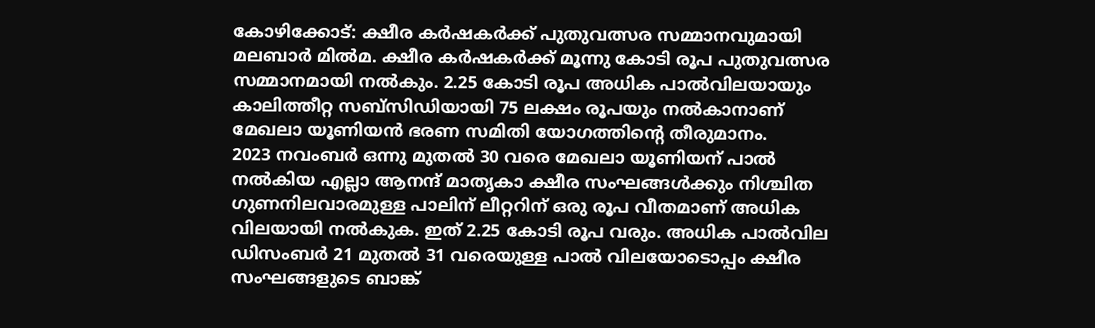കോഴിക്കോട്: ക്ഷീര കർഷകർക്ക് പുതുവത്സര സമ്മാനവുമായി മലബാർ മിൽമ. ക്ഷീര കർഷകർക്ക് മൂന്നു കോടി രൂപ പുതുവത്സര സമ്മാനമായി നൽകും. 2.25 കോടി രൂപ അധിക പാൽവിലയായും കാലിത്തീറ്റ സബ്സിഡിയായി 75 ലക്ഷം രൂപയും നൽകാനാണ് മേഖലാ യൂണിയൻ ഭരണ സമിതി യോഗത്തിന്റെ തീരുമാനം.
2023 നവംബർ ഒന്നു മുതൽ 30 വരെ മേഖലാ യൂണിയന് പാൽ നൽകിയ എല്ലാ ആനന്ദ് മാതൃകാ ക്ഷീര സംഘങ്ങൾക്കും നിശ്ചിത ഗുണനിലവാരമുള്ള പാലിന് ലീറ്ററിന് ഒരു രൂപ വീതമാണ് അധിക വിലയായി നൽകുക. ഇത് 2.25 കോടി രൂപ വരും. അധിക പാൽവില ഡിസംബർ 21 മുതൽ 31 വരെയുള്ള പാൽ വിലയോടൊപ്പം ക്ഷീര സംഘങ്ങളുടെ ബാങ്ക്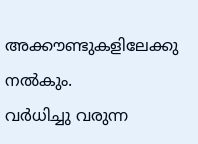അക്കൗണ്ടുകളിലേക്കു നൽകും.
വർധിച്ചു വരുന്ന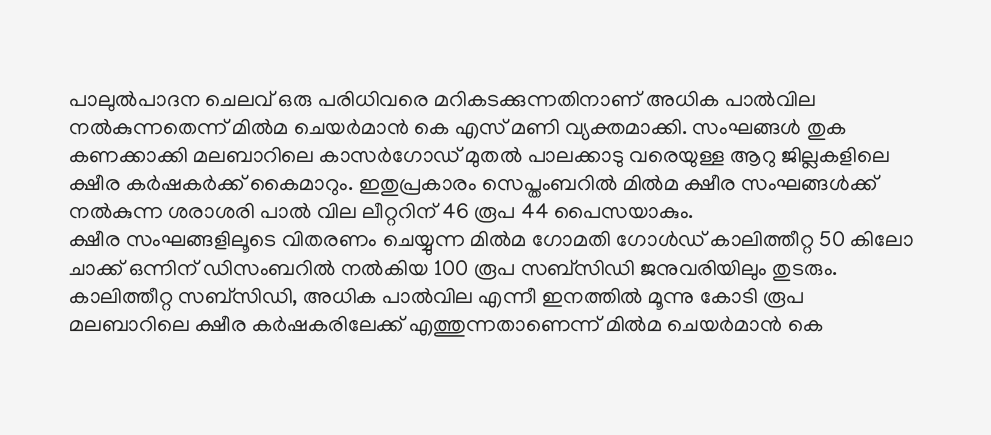പാലുൽപാദന ചെലവ് ഒരു പരിധിവരെ മറികടക്കുന്നതിനാണ് അധിക പാൽവില നൽകുന്നതെന്ന് മിൽമ ചെയർമാൻ കെ എസ് മണി വ്യക്തമാക്കി. സംഘങ്ങൾ തുക കണക്കാക്കി മലബാറിലെ കാസർഗോഡ് മുതൽ പാലക്കാടു വരെയുള്ള ആറു ജില്ലകളിലെ ക്ഷീര കർഷകർക്ക് കൈമാറും. ഇതുപ്രകാരം സെപ്തംബറിൽ മിൽമ ക്ഷീര സംഘങ്ങൾക്ക് നൽകുന്ന ശരാശരി പാൽ വില ലീറ്ററിന് 46 രൂപ 44 പൈസയാകും.
ക്ഷീര സംഘങ്ങളിലൂടെ വിതരണം ചെയ്യുന്ന മിൽമ ഗോമതി ഗോൾഡ് കാലിത്തീറ്റ 50 കിലോ ചാക്ക് ഒന്നിന് ഡിസംബറിൽ നൽകിയ 100 രൂപ സബ്സിഡി ജനുവരിയിലും തുടരും. കാലിത്തീറ്റ സബ്സിഡി, അധിക പാൽവില എന്നീ ഇനത്തിൽ മൂന്നു കോടി രൂപ മലബാറിലെ ക്ഷീര കർഷകരിലേക്ക് എത്തുന്നതാണെന്ന് മിൽമ ചെയർമാൻ കെ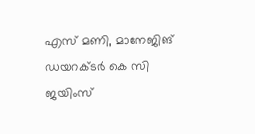എസ് മണി, മാനേജിങ് ഡയറക്ടർ കെ സി ജയിംസ്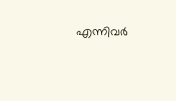എന്നിവർ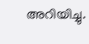അറിയിച്ചു.